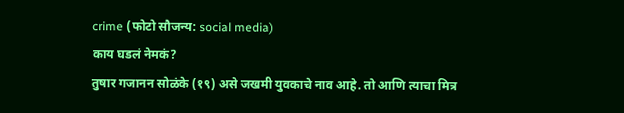crime (फोटो सौजन्य: social media)
काय घडलं नेमकं?
तुषार गजानन सोळंके (१९) असे जखमी युवकाचे नाव आहे. तो आणि त्याचा मित्र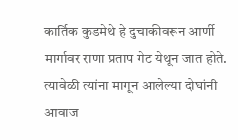कार्तिक कुडमेथे हे दुचाकीवरून आर्णी मार्गावर राणा प्रताप गेट येथून जात होते. त्यावेळी त्यांना मागून आलेल्या दोघांनी आवाज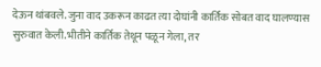देऊन थांबवले. जुना वाद उकरून काढत त्या दोघांनी कार्तिक सोबत वाद घालण्यास सुरुवात केली.भीतीने कार्तिक तेथून पळून गेला, तर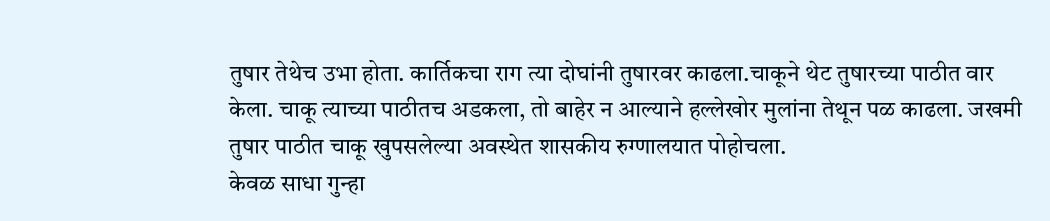तुषार तेथेच उभा होता. कार्तिकचा राग त्या दोघांनी तुषारवर काढला.चाकूने थेट तुषारच्या पाठीत वार केला. चाकू त्याच्या पाठीतच अडकला, तो बाहेर न आल्याने हल्लेखोर मुलांना तेथून पळ काढला. जखमी तुषार पाठीत चाकू खुपसलेल्या अवस्थेत शासकीय रुग्णालयात पोहोचला.
केवळ साधा गुन्हा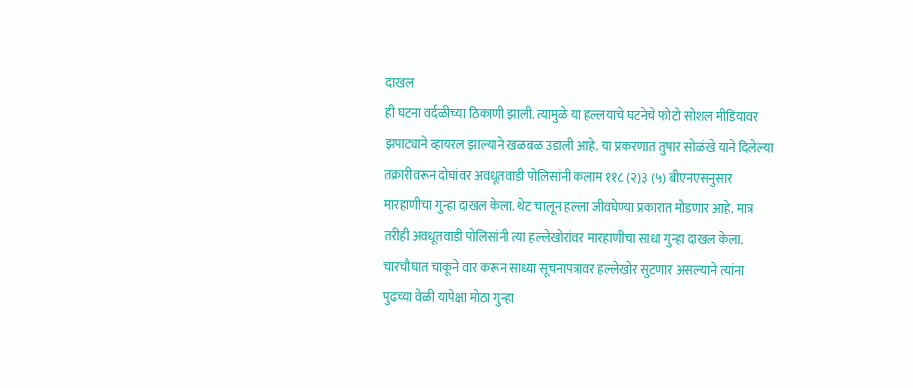दाखल
ही घटना वर्दळीच्या ठिकाणी झाली. त्यामुळे या हल्लयाचे घटनेचे फोटो सोशल मीडियावर झपाट्याने व्हायरल झाल्याने खळबळ उडाली आहे. या प्रकरणात तुषार सोळंखे याने दिलेल्या तक्रारीवरून दोघांवर अवधूतवाडी पोलिसांनी कलाम ११८ (२)३ (५) बीएनएसनुसार मारहाणीचा गुन्हा दाखल केला. थेट चालून हल्ला जीवघेण्या प्रकारात मोडणार आहे. मात्र तरीही अवधूतवाडी पोलिसांनी त्या हल्लेखोरांवर मारहाणीचा साधा गुन्हा दाखल केला. चारचौघात चाकूने वार करून साध्या सूचनापत्रावर हल्लेखोर सुटणार असल्याने त्यांना पुढच्या वेळी यापेक्षा मोठा गुन्हा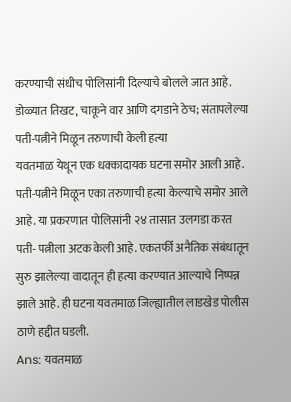करण्याची संधीच पोलिसांनी दिल्याचे बोलले जात आहे.
डोळ्यात तिखट, चाकूने वार आणि दगडाने ठेच; संतापलेल्या पती-पत्नीने मिळून तरुणाची केली हत्या
यवतमाळ येथून एक धक्कादायक घटना समोर आली आहे. पती-पत्नीने मिळून एका तरुणाची हत्या केल्याचे समोर आले आहे. या प्रकरणात पोलिसांनी २४ तासात उलगडा करत पती- पत्नीला अटक केली आहे. एकतर्फी अनैतिक संबंधातून सुरु झालेल्या वादातून ही हत्या करण्यात आल्याचे निष्पन्न झाले आहे. ही घटना यवतमाळ जिल्ह्यातील लाडखेड पोलीस ठाणे हद्दीत घडली.
Ans: यवतमाळ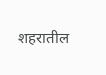शहरातील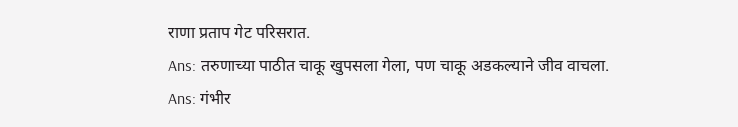राणा प्रताप गेट परिसरात.
Ans: तरुणाच्या पाठीत चाकू खुपसला गेला, पण चाकू अडकल्याने जीव वाचला.
Ans: गंभीर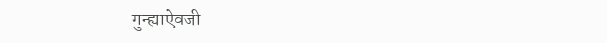गुन्ह्याऐवजी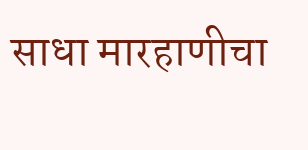साधा मारहाणीचा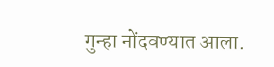गुन्हा नोंदवण्यात आला.